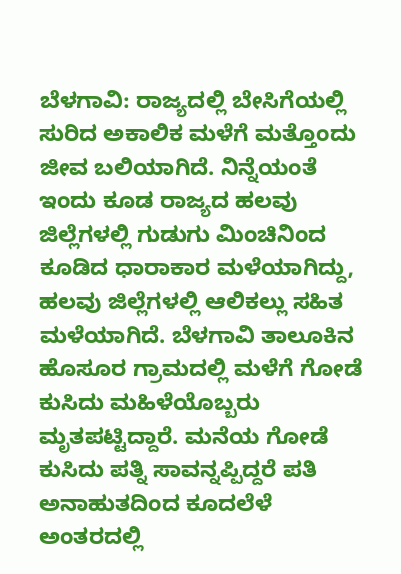ಬೆಳಗಾವಿ: ರಾಜ್ಯದಲ್ಲಿ ಬೇಸಿಗೆಯಲ್ಲಿ ಸುರಿದ ಅಕಾಲಿಕ ಮಳೆಗೆ ಮತ್ತೊಂದು ಜೀವ ಬಲಿಯಾಗಿದೆ. ನಿನ್ನೆಯಂತೆ ಇಂದು ಕೂಡ ರಾಜ್ಯದ ಹಲವು ಜಿಲ್ಲೆಗಳಲ್ಲಿ ಗುಡುಗು ಮಿಂಚಿನಿಂದ ಕೂಡಿದ ಧಾರಾಕಾರ ಮಳೆಯಾಗಿದ್ದು, ಹಲವು ಜಿಲ್ಲೆಗಳಲ್ಲಿ ಆಲಿಕಲ್ಲು ಸಹಿತ ಮಳೆಯಾಗಿದೆ. ಬೆಳಗಾವಿ ತಾಲೂಕಿನ ಹೊಸೂರ ಗ್ರಾಮದಲ್ಲಿ ಮಳೆಗೆ ಗೋಡೆ ಕುಸಿದು ಮಹಿಳೆಯೊಬ್ಬರು ಮೃತಪಟ್ಟಿದ್ದಾರೆ. ಮನೆಯ ಗೋಡೆ ಕುಸಿದು ಪತ್ನಿ ಸಾವನ್ನಪ್ಪಿದ್ದರೆ ಪತಿ ಅನಾಹುತದಿಂದ ಕೂದಲೆಳೆ ಅಂತರದಲ್ಲಿ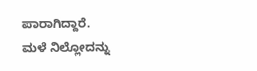ಪಾರಾಗಿದ್ದಾರೆ.
ಮಳೆ ನಿಲ್ಲೋದನ್ನು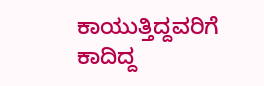ಕಾಯುತ್ತಿದ್ದವರಿಗೆ ಕಾದಿದ್ದ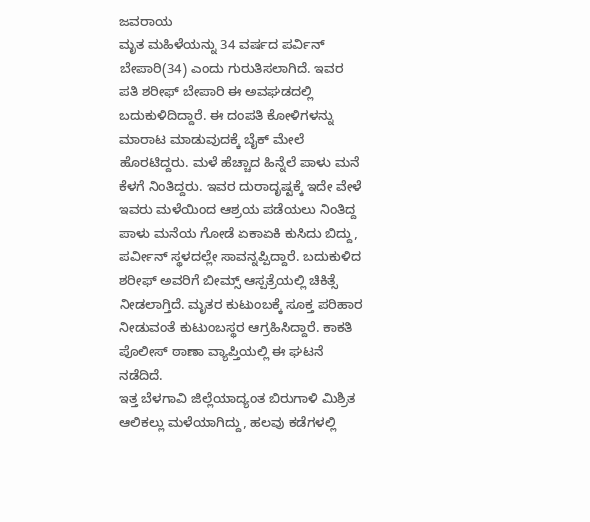ಜವರಾಯ
ಮೃತ ಮಹಿಳೆಯನ್ನು 34 ವರ್ಷದ ಪರ್ವಿನ್ ಬೇಪಾರಿ(34) ಎಂದು ಗುರುತಿಸಲಾಗಿದೆ. ಇವರ ಪತಿ ಶರೀಫ್ ಬೇಪಾರಿ ಈ ಅವಘಡದಲ್ಲಿ ಬದುಕುಳಿದಿದ್ದಾರೆ. ಈ ದಂಪತಿ ಕೋಳಿಗಳನ್ನು ಮಾರಾಟ ಮಾಡುವುದಕ್ಕೆ ಬೈಕ್ ಮೇಲೆ ಹೊರಟಿದ್ದರು. ಮಳೆ ಹೆಚ್ಚಾದ ಹಿನ್ನೆಲೆ ಪಾಳು ಮನೆ ಕೆಳಗೆ ನಿಂತಿದ್ದರು. ಇವರ ದುರಾದೃಷ್ಟಕ್ಕೆ ಇದೇ ವೇಳೆ ಇವರು ಮಳೆಯಿಂದ ಆಶ್ರಯ ಪಡೆಯಲು ನಿಂತಿದ್ದ ಪಾಳು ಮನೆಯ ಗೋಡೆ ಏಕಾಏಕಿ ಕುಸಿದು ಬಿದ್ದು, ಪರ್ವೀನ್ ಸ್ಥಳದಲ್ಲೇ ಸಾವನ್ನಪ್ಪಿದ್ದಾರೆ. ಬದುಕುಳಿದ ಶರೀಫ್ ಅವರಿಗೆ ಬೀಮ್ಸ್ ಆಸ್ಪತ್ರೆಯಲ್ಲಿ ಚಿಕಿತ್ಸೆ ನೀಡಲಾಗ್ತಿದೆ. ಮೃತರ ಕುಟುಂಬಕ್ಕೆ ಸೂಕ್ತ ಪರಿಹಾರ ನೀಡುವಂತೆ ಕುಟುಂಬಸ್ಥರ ಆಗ್ರಹಿಸಿದ್ದಾರೆ. ಕಾಕತಿ ಪೊಲೀಸ್ ಠಾಣಾ ವ್ಯಾಪ್ತಿಯಲ್ಲಿ ಈ ಘಟನೆ ನಡೆದಿದೆ.
ಇತ್ತ ಬೆಳಗಾವಿ ಜಿಲ್ಲೆಯಾದ್ಯಂತ ಬಿರುಗಾಳಿ ಮಿಶ್ರಿತ ಆಲಿಕಲ್ಲು ಮಳೆಯಾಗಿದ್ದು, ಹಲವು ಕಡೆಗಳಲ್ಲಿ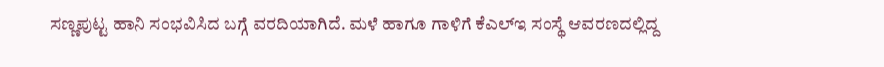ಸಣ್ಣಪುಟ್ಟ ಹಾನಿ ಸಂಭವಿಸಿದ ಬಗ್ಗೆ ವರದಿಯಾಗಿದೆ. ಮಳೆ ಹಾಗೂ ಗಾಳಿಗೆ ಕೆಎಲ್ಇ ಸಂಸ್ಥೆ ಆವರಣದಲ್ಲಿದ್ದ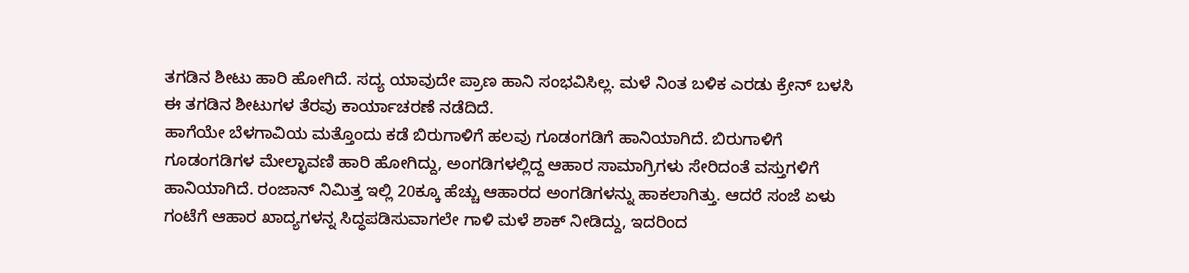ತಗಡಿನ ಶೀಟು ಹಾರಿ ಹೋಗಿದೆ. ಸದ್ಯ ಯಾವುದೇ ಪ್ರಾಣ ಹಾನಿ ಸಂಭವಿಸಿಲ್ಲ. ಮಳೆ ನಿಂತ ಬಳಿಕ ಎರಡು ಕ್ರೇನ್ ಬಳಸಿ ಈ ತಗಡಿನ ಶೀಟುಗಳ ತೆರವು ಕಾರ್ಯಾಚರಣೆ ನಡೆದಿದೆ.
ಹಾಗೆಯೇ ಬೆಳಗಾವಿಯ ಮತ್ತೊಂದು ಕಡೆ ಬಿರುಗಾಳಿಗೆ ಹಲವು ಗೂಡಂಗಡಿಗೆ ಹಾನಿಯಾಗಿದೆ. ಬಿರುಗಾಳಿಗೆ ಗೂಡಂಗಡಿಗಳ ಮೇಲ್ಛಾವಣಿ ಹಾರಿ ಹೋಗಿದ್ದು, ಅಂಗಡಿಗಳಲ್ಲಿದ್ದ ಆಹಾರ ಸಾಮಾಗ್ರಿಗಳು ಸೇರಿದಂತೆ ವಸ್ತುಗಳಿಗೆ ಹಾನಿಯಾಗಿದೆ. ರಂಜಾನ್ ನಿಮಿತ್ತ ಇಲ್ಲಿ 20ಕ್ಕೂ ಹೆಚ್ಚು ಆಹಾರದ ಅಂಗಡಿಗಳನ್ನು ಹಾಕಲಾಗಿತ್ತು. ಆದರೆ ಸಂಜೆ ಏಳು ಗಂಟೆಗೆ ಆಹಾರ ಖಾದ್ಯಗಳನ್ನ ಸಿದ್ಧಪಡಿಸುವಾಗಲೇ ಗಾಳಿ ಮಳೆ ಶಾಕ್ ನೀಡಿದ್ದು, ಇದರಿಂದ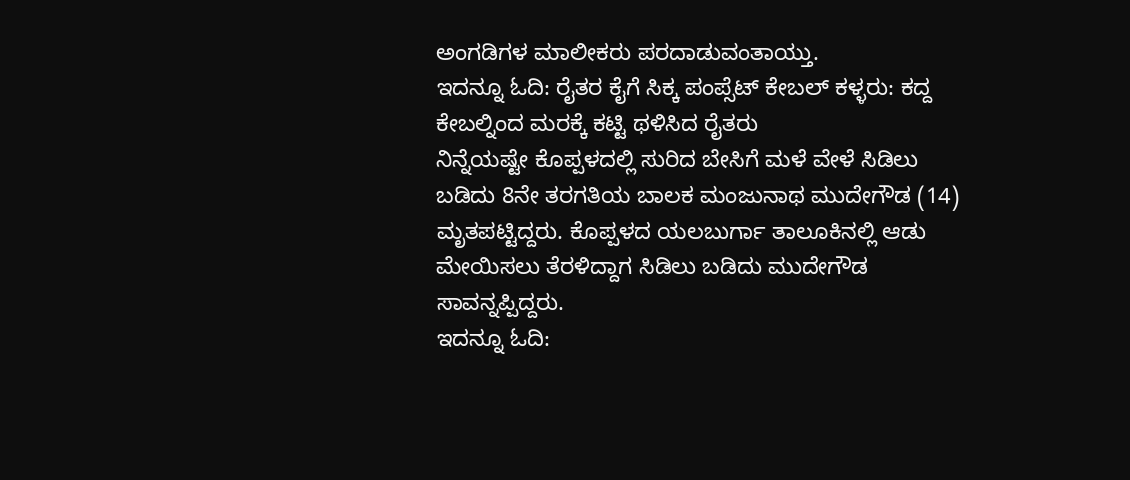ಅಂಗಡಿಗಳ ಮಾಲೀಕರು ಪರದಾಡುವಂತಾಯ್ತು.
ಇದನ್ನೂ ಓದಿ: ರೈತರ ಕೈಗೆ ಸಿಕ್ಕ ಪಂಪ್ಸೆಟ್ ಕೇಬಲ್ ಕಳ್ಳರು: ಕದ್ದ ಕೇಬಲ್ನಿಂದ ಮರಕ್ಕೆ ಕಟ್ಟಿ ಥಳಿಸಿದ ರೈತರು
ನಿನ್ನೆಯಷ್ಟೇ ಕೊಪ್ಪಳದಲ್ಲಿ ಸುರಿದ ಬೇಸಿಗೆ ಮಳೆ ವೇಳೆ ಸಿಡಿಲು ಬಡಿದು 8ನೇ ತರಗತಿಯ ಬಾಲಕ ಮಂಜುನಾಥ ಮುದೇಗೌಡ (14) ಮೃತಪಟ್ಟಿದ್ದರು. ಕೊಪ್ಪಳದ ಯಲಬುರ್ಗಾ ತಾಲೂಕಿನಲ್ಲಿ ಆಡು ಮೇಯಿಸಲು ತೆರಳಿದ್ದಾಗ ಸಿಡಿಲು ಬಡಿದು ಮುದೇಗೌಡ ಸಾವನ್ನಪ್ಪಿದ್ದರು.
ಇದನ್ನೂ ಓದಿ: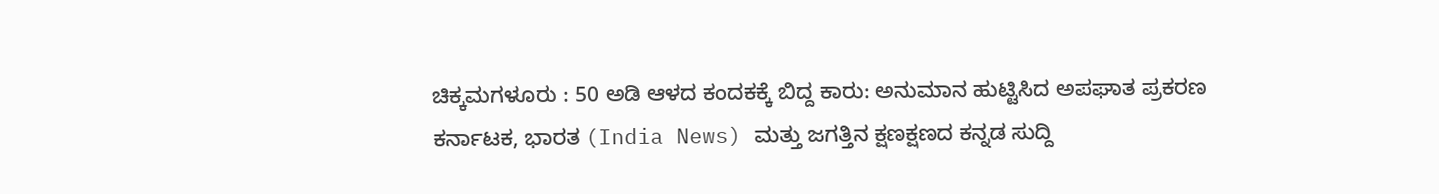ಚಿಕ್ಕಮಗಳೂರು : 50 ಅಡಿ ಆಳದ ಕಂದಕಕ್ಕೆ ಬಿದ್ದ ಕಾರು: ಅನುಮಾನ ಹುಟ್ಟಿಸಿದ ಅಪಘಾತ ಪ್ರಕರಣ
ಕರ್ನಾಟಕ, ಭಾರತ (India News) ಮತ್ತು ಜಗತ್ತಿನ ಕ್ಷಣಕ್ಷಣದ ಕನ್ನಡ ಸುದ್ದಿ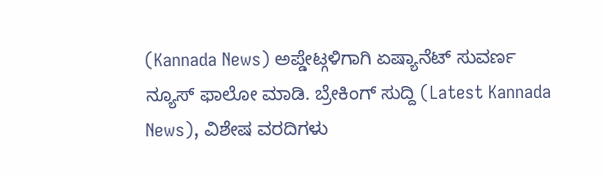(Kannada News) ಅಪ್ಡೇಟ್ಗಳಿಗಾಗಿ ಏಷ್ಯಾನೆಟ್ ಸುವರ್ಣ ನ್ಯೂಸ್ ಫಾಲೋ ಮಾಡಿ. ಬ್ರೇಕಿಂಗ್ ಸುದ್ದಿ (Latest Kannada News), ವಿಶೇಷ ವರದಿಗಳು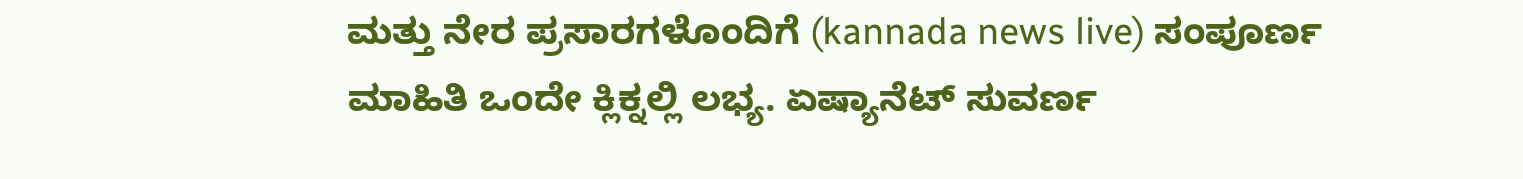ಮತ್ತು ನೇರ ಪ್ರಸಾರಗಳೊಂದಿಗೆ (kannada news live) ಸಂಪೂರ್ಣ ಮಾಹಿತಿ ಒಂದೇ ಕ್ಲಿಕ್ನಲ್ಲಿ ಲಭ್ಯ. ಏಷ್ಯಾನೆಟ್ ಸುವರ್ಣ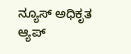ನ್ಯೂಸ್ ಅಧಿಕೃತ ಆ್ಯಪ್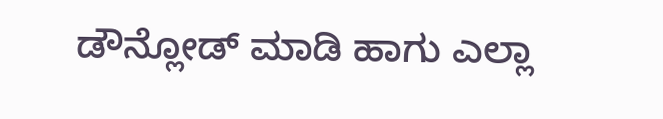ಡೌನ್ಲೋಡ್ ಮಾಡಿ ಹಾಗು ಎಲ್ಲಾ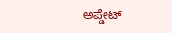ಅಪ್ಡೇಟ್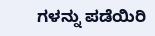ಗಳನ್ನು ಪಡೆಯಿರಿ